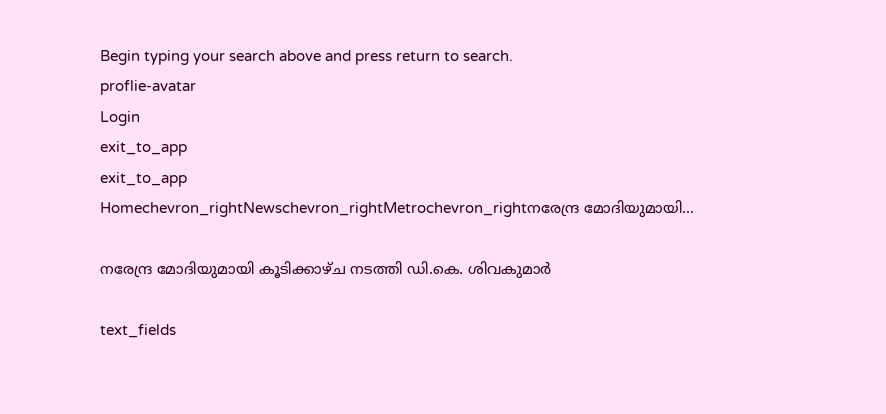Begin typing your search above and press return to search.
proflie-avatar
Login
exit_to_app
exit_to_app
Homechevron_rightNewschevron_rightMetrochevron_rightനരേന്ദ്ര മോദിയുമായി...

നരേന്ദ്ര മോദിയുമായി കൂടിക്കാഴ്ച നടത്തി ഡി.കെ. ശിവകുമാർ

text_fields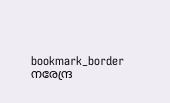bookmark_border
നരേന്ദ്ര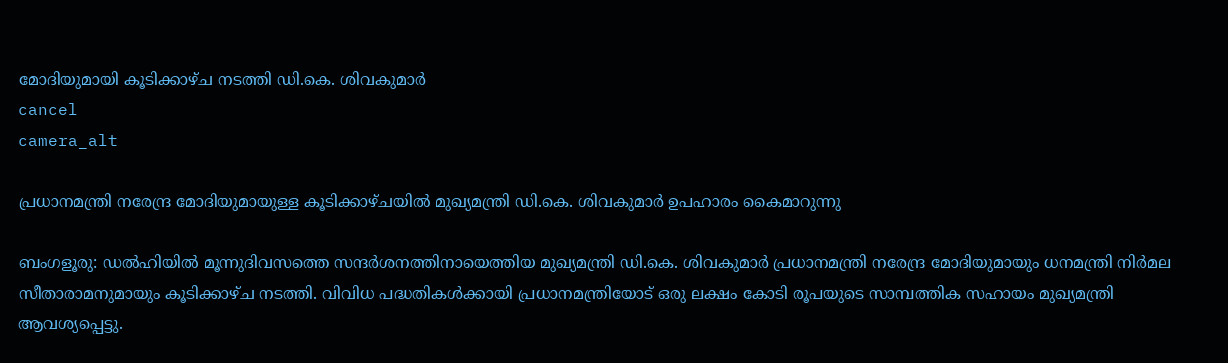മോദിയുമായി കൂടിക്കാഴ്ച നടത്തി ഡി.കെ. ശിവകുമാർ
cancel
camera_alt

പ്രധാനമന്ത്രി നരേന്ദ്ര മോദിയുമായുള്ള കൂടിക്കാഴ്ചയില്‍ മുഖ്യമന്ത്രി ഡി.കെ. ശിവകുമാർ ഉപഹാരം കൈമാറുന്നു

ബംഗളൂരു: ഡല്‍ഹിയില്‍ മൂന്നുദിവസത്തെ സന്ദര്‍ശനത്തിനായെത്തിയ മുഖ്യമന്ത്രി ഡി.കെ. ശിവകുമാർ പ്രധാനമന്ത്രി നരേന്ദ്ര മോദിയുമായും ധനമന്ത്രി നിർമല സീതാരാമനുമായും കൂടിക്കാഴ്ച നടത്തി. വിവിധ പദ്ധതികള്‍ക്കായി പ്രധാനമന്ത്രിയോട് ഒരു ലക്ഷം കോടി രൂപയുടെ സാമ്പത്തിക സഹായം മുഖ്യമന്ത്രി ആവശ്യപ്പെട്ടു.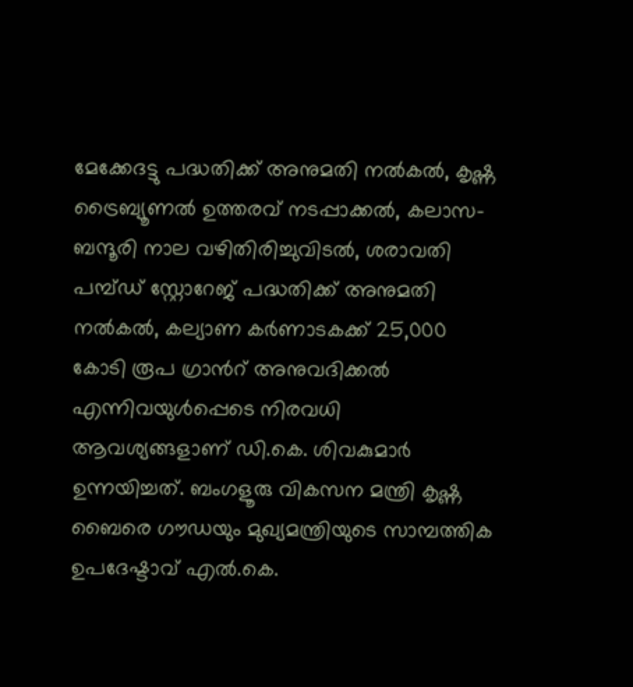മേക്കേദട്ടു പദ്ധതിക്ക് അനുമതി നൽകൽ, കൃഷ്ണ ട്രൈബ്യൂണൽ ഉത്തരവ് നടപ്പാക്കൽ, കലാസ-ബന്ദൂരി നാല വഴിതിരിച്ചുവിടൽ, ശരാവതി പമ്പ്ഡ് സ്റ്റോറേജ് പദ്ധതിക്ക് അനുമതി നൽകൽ, കല്യാണ കർണാടകക്ക് 25,000 കോടി രൂപ ഗ്രാന്‍റ് അനുവദിക്കൽ എന്നിവയുൾപ്പെടെ നിരവധി ആവശ്യങ്ങളാണ് ഡി.കെ. ശിവകുമാർ ഉന്നയിച്ചത്. ബംഗളൂരു വികസന മന്ത്രി കൃഷ്ണ ബൈരെ ഗൗഡയും മുഖ്യമന്ത്രിയുടെ സാമ്പത്തിക ഉപദേഷ്ടാവ് എൽ.കെ.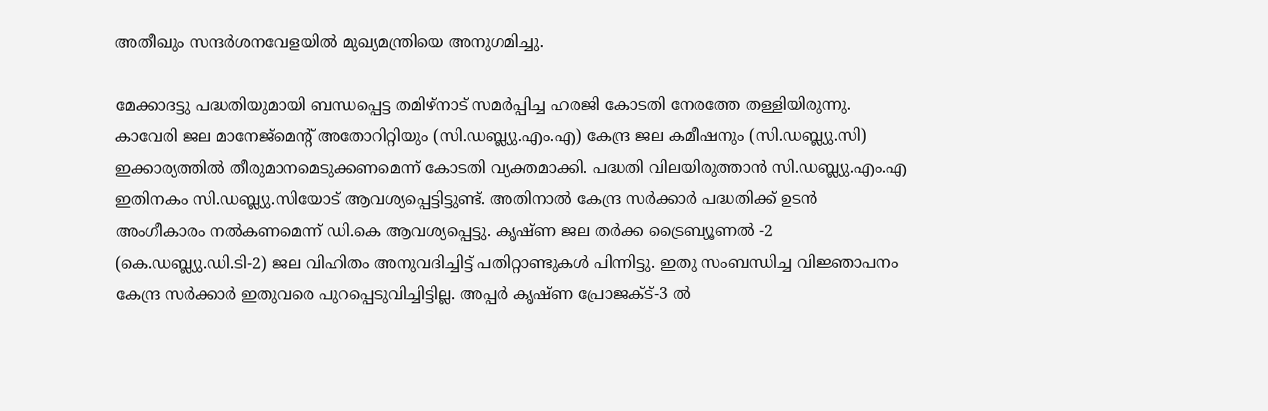അതീഖും സന്ദര്‍ശനവേളയില്‍ മുഖ്യമന്ത്രിയെ അനുഗമിച്ചു.

മേക്കാദട്ടു പദ്ധതിയുമായി ബന്ധപ്പെട്ട തമിഴ്നാട് സമര്‍പ്പിച്ച ഹരജി കോടതി നേരത്തേ തള്ളിയിരുന്നു. കാവേരി ജല മാനേജ്‌മെന്‍റ് അതോറിറ്റിയും (സി.ഡബ്ല്യു.എം.എ) കേന്ദ്ര ജല കമീഷനും (സി.ഡബ്ല്യു.സി) ഇക്കാര്യത്തില്‍ തീരുമാനമെടുക്കണമെന്ന് കോടതി വ്യക്തമാക്കി. പദ്ധതി വിലയിരുത്താൻ സി.ഡബ്ല്യു.എം.എ ഇതിനകം സി.ഡബ്ല്യു.സിയോട് ആവശ്യപ്പെട്ടിട്ടുണ്ട്. അതിനാൽ കേന്ദ്ര സർക്കാർ പദ്ധതിക്ക് ഉടന്‍ അംഗീകാരം നൽകണമെന്ന് ഡി.കെ ആവശ്യപ്പെട്ടു. കൃഷ്ണ ജല തർക്ക ട്രൈബ്യൂണൽ -2 (കെ.ഡബ്ല്യു.ഡി.ടി-2) ജല വിഹിതം അനുവദിച്ചിട്ട് പതിറ്റാണ്ടുകൾ പിന്നിട്ടു. ഇതു സംബന്ധിച്ച വിജ്ഞാപനം കേന്ദ്ര സർക്കാർ ഇതുവരെ പുറപ്പെടുവിച്ചിട്ടില്ല. അപ്പർ കൃഷ്ണ പ്രോജക്ട്-3 ൽ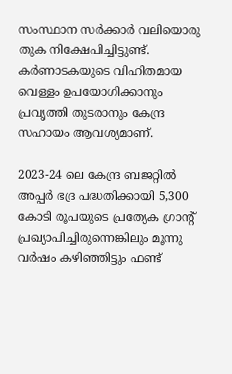സംസ്ഥാന സർക്കാർ വലിയൊരു തുക നിക്ഷേപിച്ചിട്ടുണ്ട്. കര്‍ണാടകയുടെ വിഹിതമായ വെള്ളം ഉപയോഗിക്കാനും പ്രവൃത്തി തുടരാനും കേന്ദ്ര സഹായം ആവശ്യമാണ്.

2023-24 ലെ കേന്ദ്ര ബജറ്റിൽ അപ്പർ ഭദ്ര പദ്ധതിക്കായി 5,300 കോടി രൂപയുടെ പ്രത്യേക ഗ്രാന്‍റ് പ്രഖ്യാപിച്ചിരുന്നെങ്കിലും മൂന്നു വർഷം കഴിഞ്ഞിട്ടും ഫണ്ട്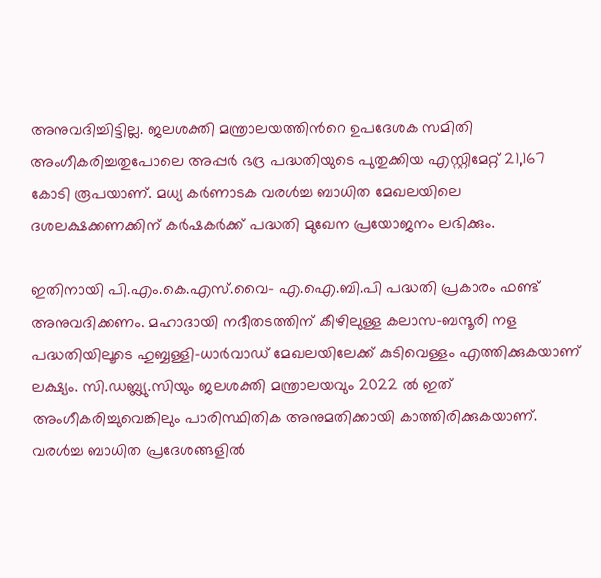അനുവദിച്ചിട്ടില്ല. ജലശക്തി മന്ത്രാലയത്തിന്‍റെ ഉപദേശക സമിതി അംഗീകരിച്ചതുപോലെ അപ്പർ ഭദ്ര പദ്ധതിയുടെ പുതുക്കിയ എസ്റ്റിമേറ്റ് 21,167 കോടി രൂപയാണ്. മധ്യ കർണാടക വരൾച്ച ബാധിത മേഖലയിലെ ദശലക്ഷക്കണക്കിന് കർഷകർക്ക് പദ്ധതി മുഖേന പ്രയോജനം ലഭിക്കും.

ഇതിനായി പി.എം.കെ.എസ്.വൈ- എ.ഐ.ബി.പി പദ്ധതി പ്രകാരം ഫണ്ട് അനുവദിക്കണം. മഹാദായി നദീതടത്തിന് കീഴിലുള്ള കലാസ-ബന്ദൂരി നള പദ്ധതിയിലൂടെ ഹുബ്ബള്ളി-ധാർവാഡ് മേഖലയിലേക്ക് കുടിവെള്ളം എത്തിക്കുകയാണ് ലക്ഷ്യം. സി.ഡബ്ല്യു.സിയും ജലശക്തി മന്ത്രാലയവും 2022 ൽ ഇത് അംഗീകരിച്ചുവെങ്കിലും പാരിസ്ഥിതിക അനുമതിക്കായി കാത്തിരിക്കുകയാണ്. വരൾച്ച ബാധിത പ്രദേശങ്ങളിൽ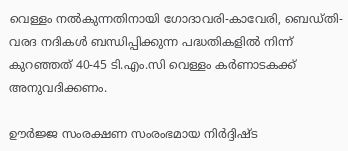വെള്ളം നൽകുന്നതിനായി ഗോദാവരി-കാവേരി, ബെഡ്തി-വരദ നദികൾ ബന്ധിപ്പിക്കുന്ന പദ്ധതികളിൽ നിന്ന് കുറഞ്ഞത് 40-45 ടി.എം.സി വെള്ളം കർണാടകക്ക് അനുവദിക്കണം.

ഊർജ്ജ സംരക്ഷണ സംരംഭമായ നിർദ്ദിഷ്ട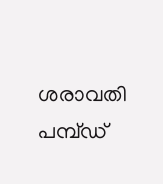ശരാവതി പമ്പ്ഡ്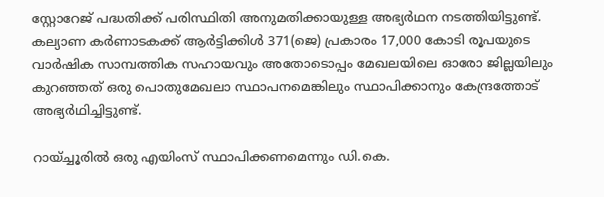സ്റ്റോറേജ് പദ്ധതിക്ക് പരിസ്ഥിതി അനുമതിക്കായുള്ള അഭ്യർഥന നടത്തിയിട്ടുണ്ട്. കല്യാണ കർണാടകക്ക് ആർട്ടിക്കിൾ 371(ജെ) പ്രകാരം 17,000 കോടി രൂപയുടെ വാർഷിക സാമ്പത്തിക സഹായവും അതോടൊപ്പം മേഖലയിലെ ഓരോ ജില്ലയിലും കുറഞ്ഞത് ഒരു പൊതുമേഖലാ സ്ഥാപനമെങ്കിലും സ്ഥാപിക്കാനും കേന്ദ്രത്തോട് അഭ്യർഥിച്ചിട്ടുണ്ട്.

റായ്ച്ചൂരിൽ ഒരു എയിംസ് സ്ഥാപിക്കണമെന്നും ഡി.കെ.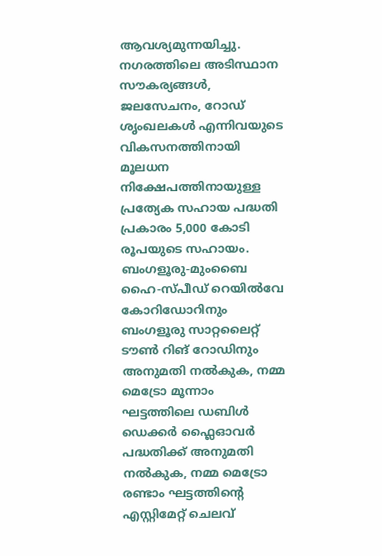ആവശ്യമുന്നയിച്ചു. നഗരത്തിലെ അടിസ്ഥാന സൗകര്യങ്ങൾ, ജലസേചനം, റോഡ് ശൃംഖലകൾ എന്നിവയുടെ വികസനത്തിനായി മൂലധന നിക്ഷേപത്തിനായുള്ള പ്രത്യേക സഹായ പദ്ധതി പ്രകാരം 5,000 കോടി രൂപയുടെ സഹായം. ബംഗളൂരു-മുംബൈ ഹൈ-സ്പീഡ് റെയിൽവേ കോറിഡോറിനും ബംഗളൂരു സാറ്റലൈറ്റ് ടൗൺ റിങ് റോഡിനും അനുമതി നൽകുക, നമ്മ മെട്രോ മൂന്നാം ഘട്ടത്തിലെ ഡബിൾ ഡെക്കർ ഫ്ലൈഓവർ പദ്ധതിക്ക് അനുമതി നൽകുക, നമ്മ മെട്രോ രണ്ടാം ഘട്ടത്തിന്‍റെ എസ്റ്റിമേറ്റ് ചെലവ്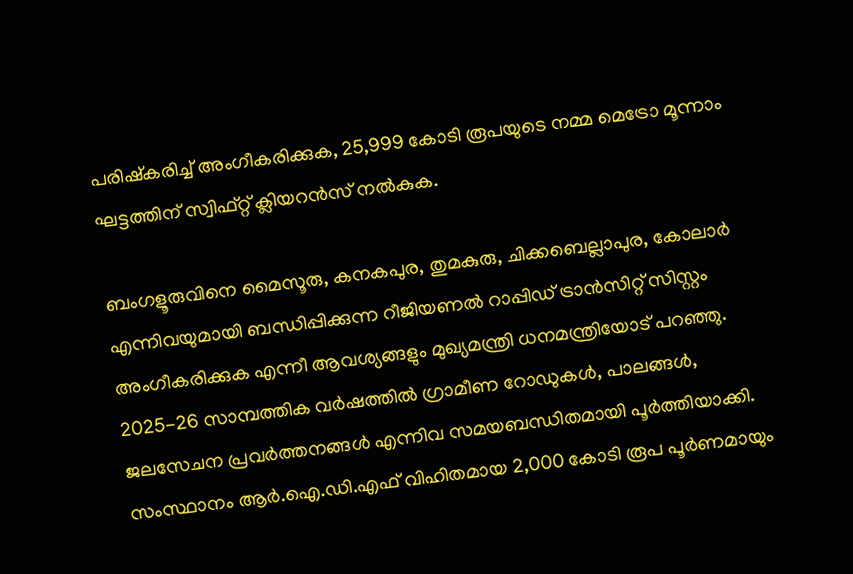പരിഷ്കരിച്ച് അംഗീകരിക്കുക, 25,999 കോടി രൂപയുടെ നമ്മ മെട്രോ മൂന്നാം ഘട്ടത്തിന് സ്വിഫ്റ്റ് ക്ലിയറൻസ് നൽകുക.

ബംഗളൂരുവിനെ മൈസൂരു, കനകപുര, തുമകുരു, ചിക്കബെല്ലാപുര, കോലാർ എന്നിവയുമായി ബന്ധിപ്പിക്കുന്ന റീജിയണൽ റാപ്പിഡ് ട്രാൻസിറ്റ് സിസ്റ്റം അംഗീകരിക്കുക എന്നീ ആവശ്യങ്ങളും മുഖ്യമന്ത്രി ധനമന്ത്രിയോട് പറഞ്ഞു. 2025-26 സാമ്പത്തിക വർഷത്തിൽ ഗ്രാമീണ റോഡുകൾ, പാലങ്ങൾ, ജലസേചന പ്രവർത്തനങ്ങൾ എന്നിവ സമയബന്ധിതമായി പൂർത്തിയാക്കി. സംസ്ഥാനം ആർ.ഐ.ഡി.എഫ് വിഹിതമായ 2,000 കോടി രൂപ പൂർണമായും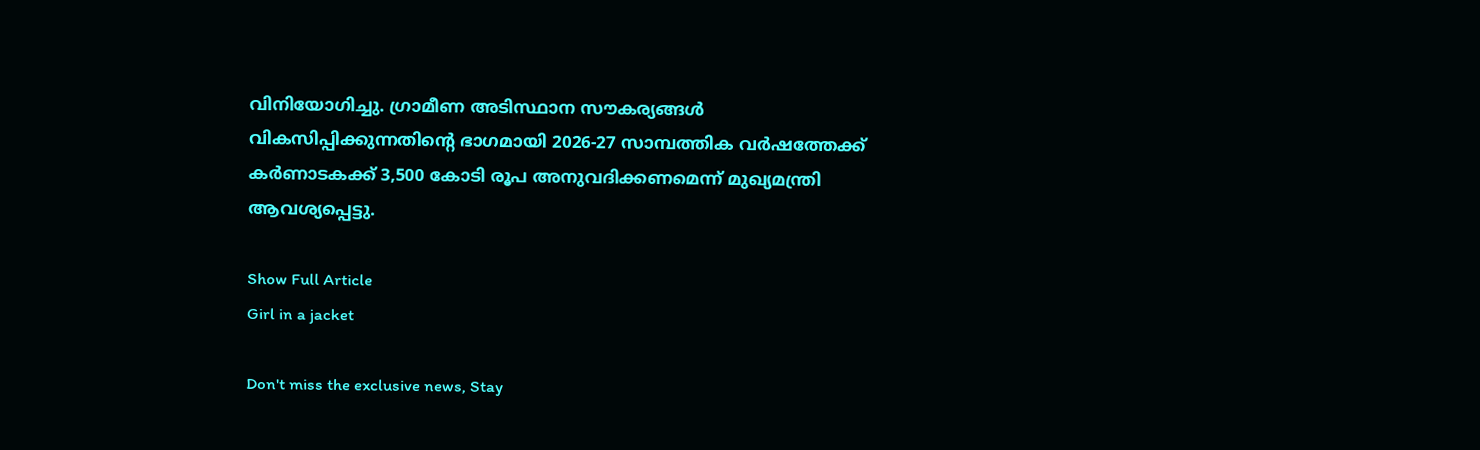വിനിയോഗിച്ചു. ഗ്രാമീണ അടിസ്ഥാന സൗകര്യങ്ങൾ വികസിപ്പിക്കുന്നതിന്‍റെ ഭാഗമായി 2026-27 സാമ്പത്തിക വർഷത്തേക്ക് കർണാടകക്ക് 3,500 കോടി രൂപ അനുവദിക്കണമെന്ന് മുഖ്യമന്ത്രി ആവശ്യപ്പെട്ടു.

Show Full Article
Girl in a jacket

Don't miss the exclusive news, Stay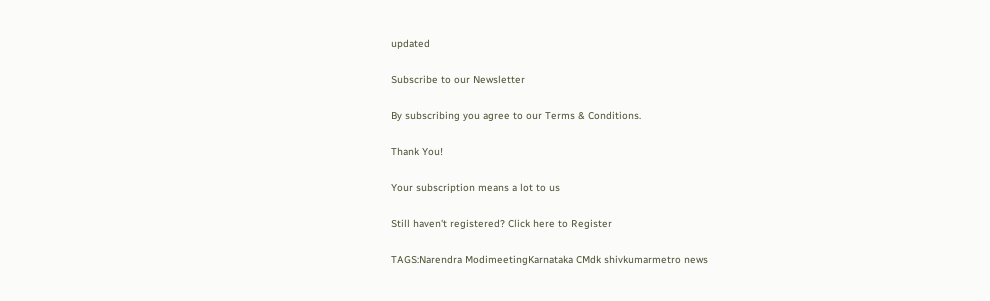updated

Subscribe to our Newsletter

By subscribing you agree to our Terms & Conditions.

Thank You!

Your subscription means a lot to us

Still haven't registered? Click here to Register

TAGS:Narendra ModimeetingKarnataka CMdk shivkumarmetro news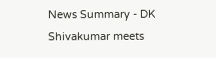News Summary - DK Shivakumar meets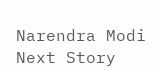Narendra Modi
Next Story